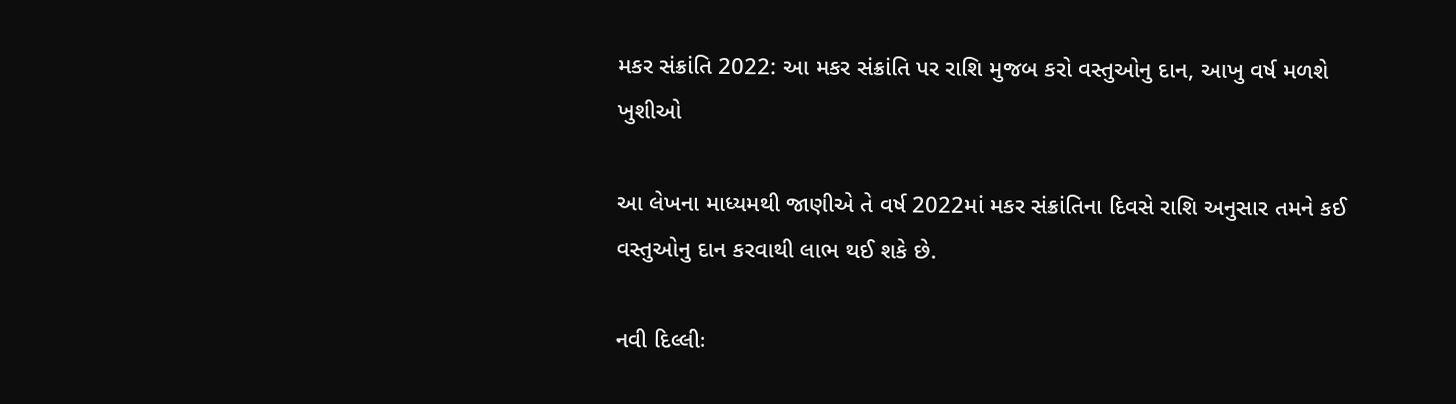મકર સંક્રાંતિ 2022: આ મકર સંક્રાંતિ પર રાશિ મુજબ કરો વસ્તુઓનુ દાન, આખુ વર્ષ મળશે ખુશીઓ

આ લેખના માધ્યમથી જાણીએ તે વર્ષ 2022માં મકર સંક્રાંતિના દિવસે રાશિ અનુસાર તમને કઈ વસ્તુઓનુ દાન કરવાથી લાભ થઈ શકે છે.

નવી દિલ્લીઃ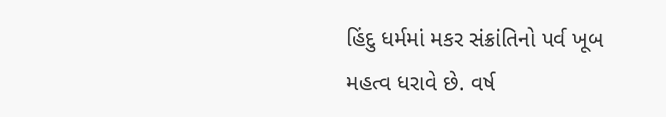હિંદુ ધર્મમાં મકર સંક્રાંતિનો પર્વ ખૂબ મહત્વ ધરાવે છે. વર્ષ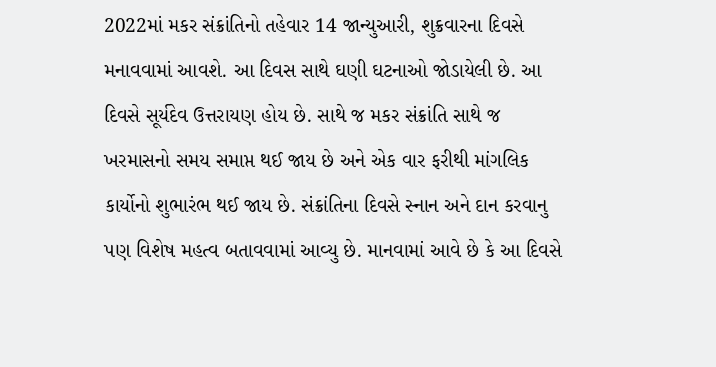2022માં મકર સંક્રાંતિનો તહેવાર 14 જાન્યુઆરી, શુક્રવારના દિવસે મનાવવામાં આવશે. આ દિવસ સાથે ઘણી ઘટનાઓ જોડાયેલી છે. આ દિવસે સૂર્યદેવ ઉત્તરાયણ હોય છે. સાથે જ મકર સંક્રાંતિ સાથે જ ખરમાસનો સમય સમાપ્ત થઈ જાય છે અને એક વાર ફરીથી માંગલિક કાર્યોનો શુભારંભ થઈ જાય છે. સંક્રાંતિના દિવસે સ્નાન અને દાન કરવાનુ પણ વિશેષ મહત્વ બતાવવામાં આવ્યુ છે. માનવામાં આવે છે કે આ દિવસે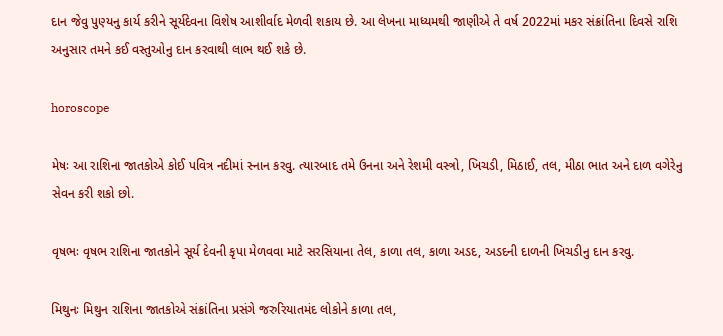દાન જેવુ પુણ્યનુ કાર્ય કરીને સૂર્યદેવના વિશેષ આશીર્વાદ મેળવી શકાય છે. આ લેખના માધ્યમથી જાણીએ તે વર્ષ 2022માં મકર સંક્રાંતિના દિવસે રાશિ અનુસાર તમને કઈ વસ્તુઓનુ દાન કરવાથી લાભ થઈ શકે છે.

horoscope

મેષઃ આ રાશિના જાતકોએ કોઈ પવિત્ર નદીમાં સ્નાન કરવુ. ત્યારબાદ તમે ઉનના અને રેશમી વસ્ત્રો, ખિચડી, મિઠાઈ, તલ, મીઠા ભાત અને દાળ વગેરેનુ સેવન કરી શકો છો.

વૃષભઃ વૃષભ રાશિના જાતકોને સૂર્ય દેવની કૃપા મેળવવા માટે સરસિયાના તેલ, કાળા તલ, કાળા અડદ, અડદની દાળની ખિચડીનુ દાન કરવુ.

મિથુનઃ મિથુન રાશિના જાતકોએ સંક્રાંતિના પ્રસંગે જરુરિયાતમંદ લોકોને કાળા તલ,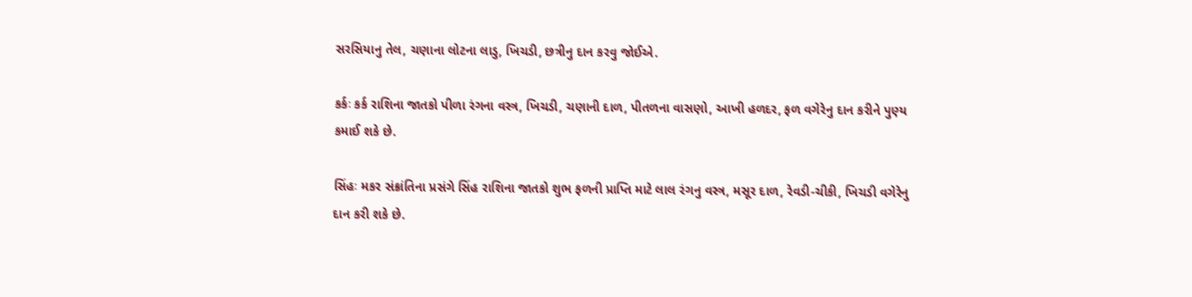સરસિયાનુ તેલ, ચણાના લોટના લાડુ, ખિચડી, છત્રીનુ દાન કરવુ જોઈએ.

કર્કઃ કર્ક રાશિના જાતકો પીળા રંગના વસ્ત્ર, ખિચડી, ચણાની દાળ, પીતળના વાસણો, આખી હળદર, ફળ વગેરેનુ દાન કરીને પુણ્ય કમાઈ શકે છે.

સિંહઃ મકર સંક્રાંતિના પ્રસંગે સિંહ રાશિના જાતકો શુભ ફળની પ્રાપ્તિ માટે લાલ રંગનુ વસ્ત્ર, મસૂર દાળ, રેવડી-ચીકી, ખિચડી વગેરેનુ દાન કરી શકે છે.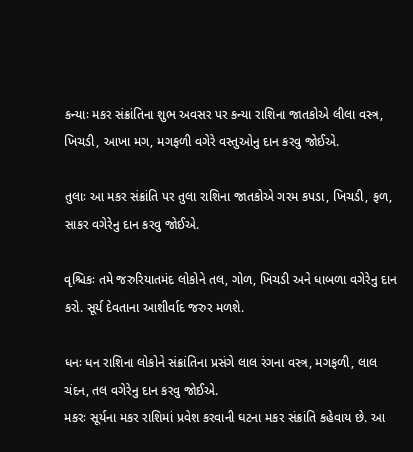કન્યાઃ મકર સંક્રાંતિના શુભ અવસર પર કન્યા રાશિના જાતકોએ લીલા વસ્ત્ર, ખિચડી, આખા મગ, મગફળી વગેરે વસ્તુઓનુ દાન કરવુ જોઈએ.

તુલાઃ આ મકર સંક્રાંતિ પર તુલા રાશિના જાતકોએ ગરમ કપડા, ખિચડી, ફળ, સાકર વગેરેનુ દાન કરવુ જોઈએ.

વૃશ્ચિકઃ તમે જરુરિયાતમંદ લોકોને તલ, ગોળ, ખિચડી અને ધાબળા વગેરેનુ દાન કરો. સૂર્ય દેવતાના આશીર્વાદ જરુર મળશે.

ધનઃ ધન રાશિના લોકોને સંક્રાંતિના પ્રસંગે લાલ રંગના વસ્ત્ર, મગફળી, લાલ ચંદન, તલ વગેરેનુ દાન કરવુ જોઈએ.
મકરઃ સૂર્યના મકર રાશિમાં પ્રવેશ કરવાની ઘટના મકર સંક્રાંતિ કહેવાય છે. આ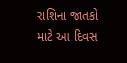રાશિના જાતકો માટે આ દિવસ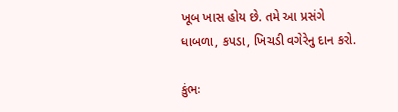ખૂબ ખાસ હોય છે. તમે આ પ્રસંગે ધાબળા, કપડા, ખિચડી વગેરેનુ દાન કરો.

કુંભઃ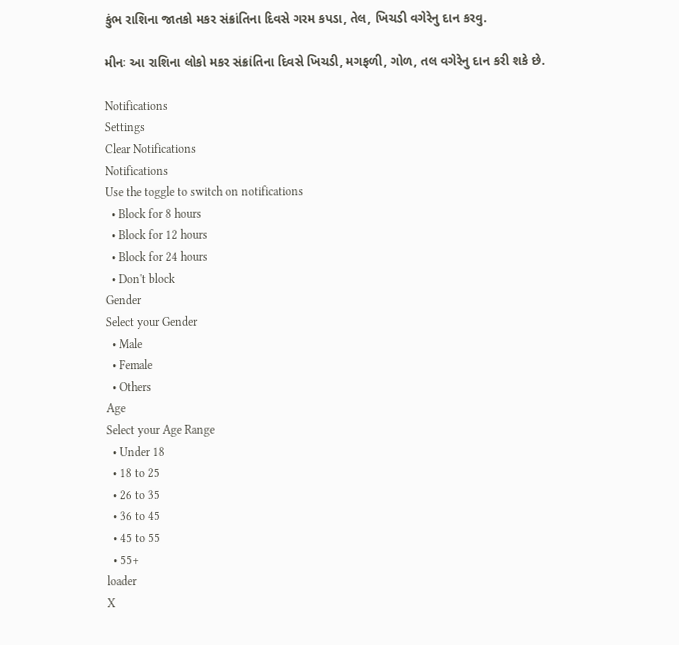કુંભ રાશિના જાતકો મકર સંક્રાંતિના દિવસે ગરમ કપડા, તેલ, ખિચડી વગેરેનુ દાન કરવુ.

મીનઃ આ રાશિના લોકો મકર સંક્રાંતિના દિવસે ખિચડી, મગફળી, ગોળ, તલ વગેરેનુ દાન કરી શકે છે.

Notifications
Settings
Clear Notifications
Notifications
Use the toggle to switch on notifications
  • Block for 8 hours
  • Block for 12 hours
  • Block for 24 hours
  • Don't block
Gender
Select your Gender
  • Male
  • Female
  • Others
Age
Select your Age Range
  • Under 18
  • 18 to 25
  • 26 to 35
  • 36 to 45
  • 45 to 55
  • 55+
loader
X